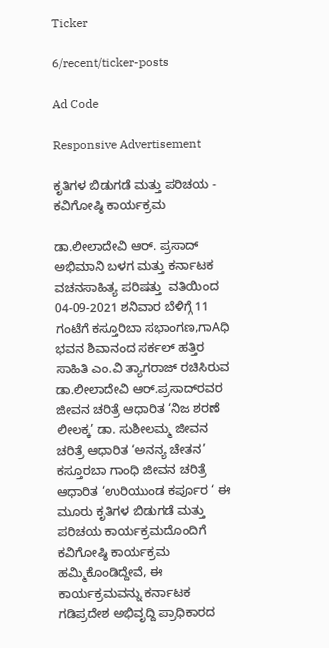Ticker

6/recent/ticker-posts

Ad Code

Responsive Advertisement

ಕೃತಿಗಳ ಬಿಡುಗಡೆ ಮತ್ತು ಪರಿಚಯ - ಕವಿಗೋಷ್ಠಿ ಕಾರ್ಯಕ್ರಮ

ಡಾ.ಲೀಲಾದೇವಿ ಆರ್. ಪ್ರಸಾದ್ ಅಭಿಮಾನಿ ಬಳಗ ಮತ್ತು ಕರ್ನಾಟಕ ವಚನಸಾಹಿತ್ಯ ಪರಿಷತ್ತು  ವತಿಯಿಂದ 04-09-2021 ಶನಿವಾರ ಬೆಳಿಗ್ಗೆ 11 ಗಂಟೆಗೆ ಕಸ್ತೂರಿಬಾ ಸಭಾಂಗಣ,ಗಾAಧಿ ಭವನ ಶಿವಾನಂದ ಸರ್ಕಲ್ ಹತ್ತಿರ ಸಾಹಿತಿ ಎಂ.ವಿ ತ್ಯಾಗರಾಜ್ ರಚಿಸಿರುವ ಡಾ.ಲೀಲಾದೇವಿ ಆರ್.ಪ್ರಸಾದ್‌ರವರ ಜೀವನ ಚರಿತ್ರೆ ಆಧಾರಿತ ‘ನಿಜ ಶರಣೆ ಲೀಲಕ್ಕ’ ಡಾ. ಸುಶೀಲಮ್ಮ ಜೀವನ ಚರಿತ್ರೆ ಆಧಾರಿತ ‘ಅನನ್ಯ ಚೇತನ’ ಕಸ್ತೂರಬಾ ಗಾಂಧಿ ಜೀವನ ಚರಿತ್ರೆ ಆಧಾರಿತ ‘ಉರಿಯುಂಡ ಕರ್ಪೂರ ‘ ಈ ಮೂರು ಕೃತಿಗಳ ಬಿಡುಗಡೆ ಮತ್ತು ಪರಿಚಯ ಕಾರ್ಯಕ್ರಮದೊಂದಿಗೆ ಕವಿಗೋಷ್ಠಿ ಕಾರ್ಯಕ್ರಮ ಹಮ್ಮಿಕೊಂಡಿದ್ದೇವೆ, ಈ ಕಾರ್ಯಕ್ರಮವನ್ನು ಕರ್ನಾಟಕ ಗಡಿಪ್ರದೇಶ ಅಭಿವೃದ್ದಿ ಪ್ರಾಧಿಕಾರದ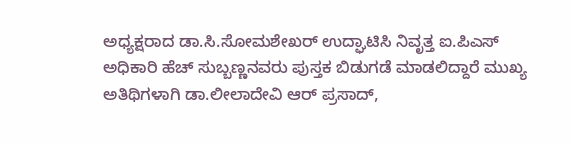ಅಧ್ಯಕ್ಷರಾದ ಡಾ.ಸಿ.ಸೋಮಶೇಖರ್ ಉದ್ಘಾಟಿಸಿ ನಿವೃತ್ತ ಐ.ಪಿಎಸ್ ಅಧಿಕಾರಿ ಹೆಚ್ ಸುಬ್ಬಣ್ಣನವರು ಪುಸ್ತಕ ಬಿಡುಗಡೆ ಮಾಡಲಿದ್ದಾರೆ ಮುಖ್ಯ ಅತಿಥಿಗಳಾಗಿ ಡಾ.ಲೀಲಾದೇವಿ ಆರ್ ಪ್ರಸಾದ್,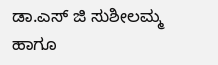ಡಾ.ಎಸ್ ಜಿ ಸುಶೀಲಮ್ಮ ಹಾಗೂ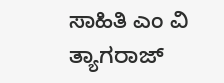ಸಾಹಿತಿ ಎಂ ವಿ ತ್ಯಾಗರಾಜ್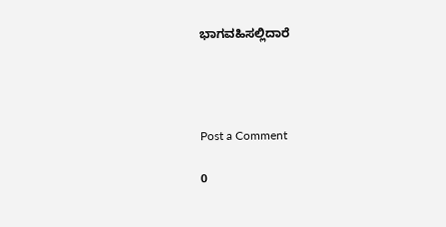ಭಾಗವಹಿಸಲ್ಲಿದಾರೆ




Post a Comment

0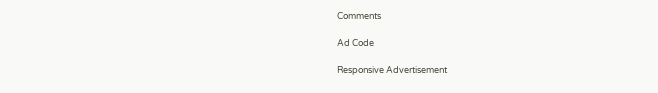Comments

Ad Code

Responsive Advertisement